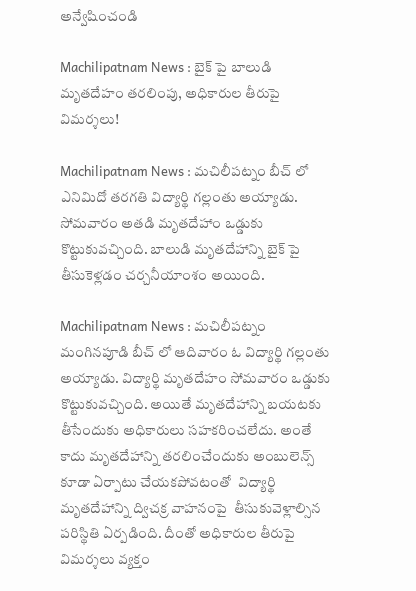అన్వేషించండి

Machilipatnam News : బైక్ పై బాలుడి మృతదేహం తరలింపు, అధికారుల తీరుపై విమర్శలు!

Machilipatnam News : మచిలీపట్నం బీచ్ లో ఎనిమిదో తరగతి విద్యార్థి గల్లంతు అయ్యాడు. సోమవారం అతడి మృతదేహాం ఒడ్డుకు కొట్టుకువచ్చింది. బాలుడి మృతదేహాన్ని బైక్ పై తీసుకెళ్లడం చర్చనీయాంశం అయింది.

Machilipatnam News : మచిలీపట్నం మంగినపూడి బీచ్ లో ఆదివారం ఓ విద్యార్థి గల్లంతు అయ్యాడు. విద్యార్థి మృతదేహం సోమవారం ఒడ్డుకు కొట్టుకువచ్చింది. అయితే మృతదేహాన్ని బయటకు తీసేందుకు అధికారులు సహకరించలేదు. అంతే కాదు మృతదేహాన్ని తరలించేందుకు అంబులెన్స్  కూడా ఏర్పాటు చేయకపోవటంతో  విద్యార్థి మృతదేహాన్ని ద్విచక్ర వాహనంపై  తీసుకువెళ్లాల్సిన పరిస్థితి ఏర్పడింది. దీంతో అధికారుల తీరుపై విమర్శలు వ్యక్తం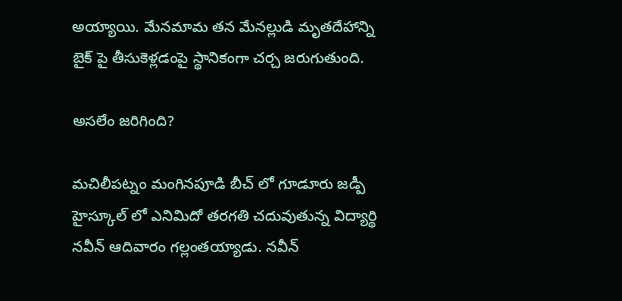అయ్యాయి. మేనమామ తన మేనల్లుడి మృతదేహాన్ని బైక్ పై తీసుకెళ్లడంపై స్థానికంగా చర్చ జరుగుతుంది.

అసలేం జరిగింది?

మచిలీపట్నం మంగినపూడి బీచ్ లో గూడూరు జడ్పీ హైస్కూల్ లో ఎనిమిదో తరగతి చదువుతున్న విద్యార్థి నవీన్ ఆదివారం గల్లంతయ్యాడు. నవీన్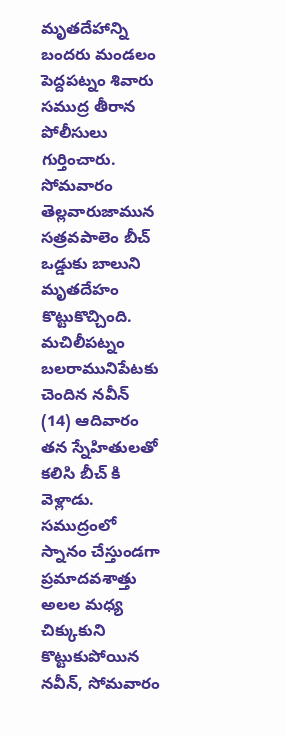మృతదేహాన్ని బందరు మండలం పెద్దపట్నం శివారు సముద్ర తీరాన పోలీసులు గుర్తించారు. సోమవారం తెల్లవారుజామున సత్రవపాలెం బీచ్ ఒడ్డుకు బాలుని మృతదేహం కొట్టుకొచ్చింది. మచిలీపట్నం బలరామునిపేటకు చెందిన నవీన్ (14) ఆదివారం తన స్నేహితులతో కలిసి బీచ్ కి వెళ్లాడు. సముద్రంలో స్నానం చేస్తుండగా ప్రమాదవశాత్తు అలల మధ్య చిక్కుకుని కొట్టుకుపోయిన నవీన్, సోమవారం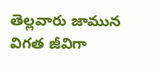తెల్లవారు జామున విగత జీవిగా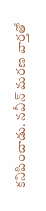కనిపించాడు. నవీన్ మరణ వార్తతో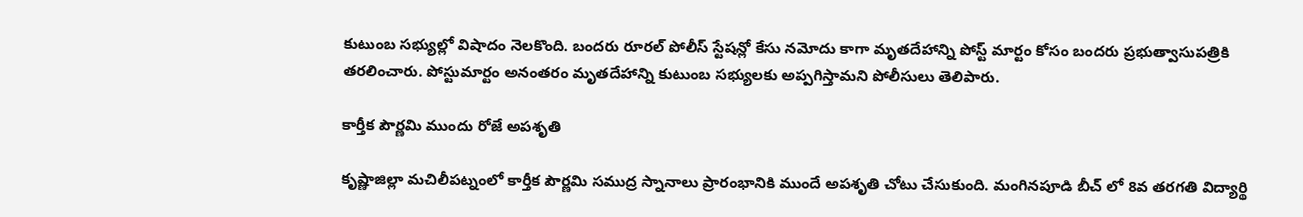కుటుంబ సభ్యుల్లో విషాదం నెలకొంది. బందరు రూరల్ పోలీస్ స్టేషన్లో కేసు నమోదు కాగా మృతదేహాన్ని పోస్ట్ మార్టం కోసం బందరు ప్రభుత్వాసుపత్రికి తరలించారు. పోస్టుమార్టం అనంతరం మృతదేహాన్ని కుటుంబ సభ్యులకు అప్పగిస్తామని పోలీసులు తెలిపారు.

కార్తీక పౌర్ణమి ముందు రోజే అపశృతి

కృష్ణాజిల్లా మచిలీపట్నంలో కార్తీక పౌర్ణమి సముద్ర స్నానాలు ప్రారంభానికి ముందే అపశృతి చోటు చేసుకుంది. మంగినపూడి బీచ్ లో 8వ తరగతి విద్యార్థి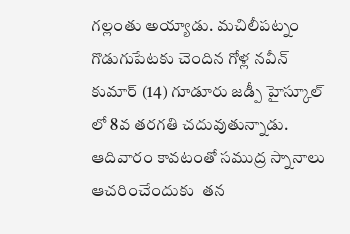గల్లంతు అయ్యాడు. మచిలీపట్నం గొడుగుపేటకు చెందిన గోళ్ల నవీన్ కుమార్ (14) గూడూరు జడ్పీ హైస్కూల్ లో 8వ తరగతి చదువుతున్నాడు. ఆదివారం కావటంతో సముద్ర స్నానాలు  ఆచరించేందుకు  తన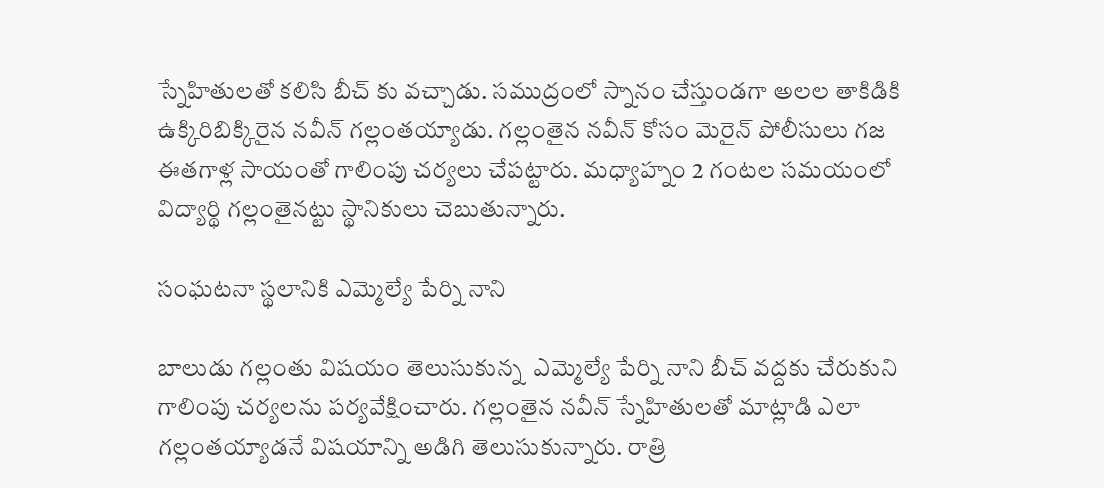స్నేహితులతో కలిసి బీచ్ కు వచ్చాడు. సముద్రంలో స్నానం చేస్తుండగా అలల తాకిడికి ఉక్కిరిబిక్కిరైన నవీన్ గల్లంతయ్యాడు. గల్లంతైన నవీన్ కోసం మెరైన్ పోలీసులు గజ ఈతగాళ్ల సాయంతో గాలింపు చర్యలు చేపట్టారు. మధ్యాహ్నం 2 గంటల సమయంలో విద్యార్థి గల్లంతైనట్టు స్థానికులు చెబుతున్నారు.

సంఘటనా స్థలానికి ఎమ్మెల్యే పేర్ని నాని

బాలుడు గల్లంతు విషయం తెలుసుకున్న  ఎమ్మెల్యే పేర్ని నాని బీచ్ వద్దకు చేరుకుని గాలింపు చర్యలను పర్యవేక్షించారు. గల్లంతైన నవీన్ స్నేహితులతో మాట్లాడి ఎలా గల్లంతయ్యాడనే విషయాన్ని అడిగి తెలుసుకున్నారు. రాత్రి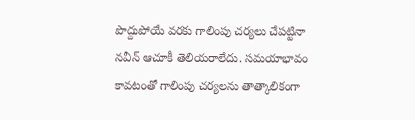పొద్దుపోయే వరకు గాలింపు చర్యలు చేపట్టినా నవీన్ ఆచూకీ తెలియరాలేదు. సమయాభావం కావటంతో గాలింపు చర్యలను తాత్కాలికంగా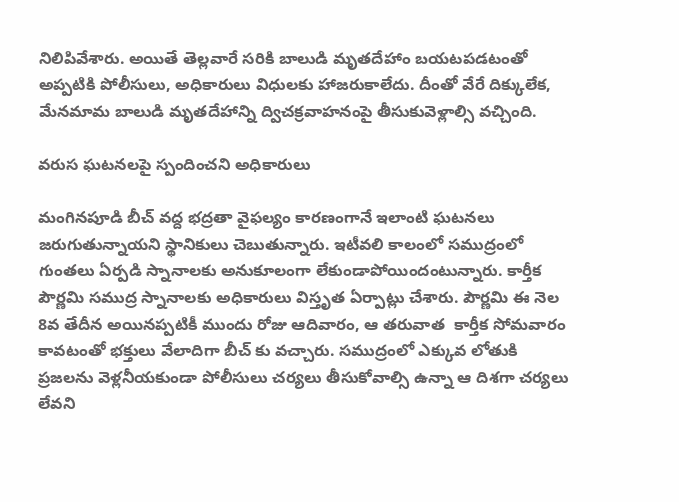నిలిపివేశారు. అయితే తెల్లవారే సరికి బాలుడి మృతదేహాం బయటపడటంతో అప్పటికి పోలీసులు, అధికారులు విధులకు హాజరుకాలేదు. దీంతో వేరే దిక్కులేక, మేనమామ బాలుడి మృతదేహాన్ని ద్విచక్రవాహనంపై తీసుకువెళ్లాల్సి వచ్చింది.

వరుస ఘటనలపై స్పందించని అధికారులు

మంగినపూడి బీచ్ వద్ద భద్రతా వైఫల్యం కారణంగానే ఇలాంటి ఘటనలు జరుగుతున్నాయని స్థానికులు చెబుతున్నారు. ఇటీవలి కాలంలో సముద్రంలో గుంతలు ఏర్పడి స్నానాలకు అనుకూలంగా లేకుండాపోయిందంటున్నారు. కార్తీక పౌర్ణమి సముద్ర స్నానాలకు అధికారులు విస్తృత ఏర్పాట్లు చేశారు. పౌర్ణమి ఈ నెల 8వ తేదీన అయినప్పటికీ ముందు రోజు ఆదివారం, ఆ తరువాత  కార్తీక సోమవారం కావటంతో భక్తులు వేలాదిగా బీచ్ కు వచ్చారు. సముద్రంలో ఎక్కువ లోతుకి ప్రజలను వెళ్లనీయకుండా పోలీసులు చర్యలు తీసుకోవాల్సి ఉన్నా ఆ దిశగా చర్యలు లేవని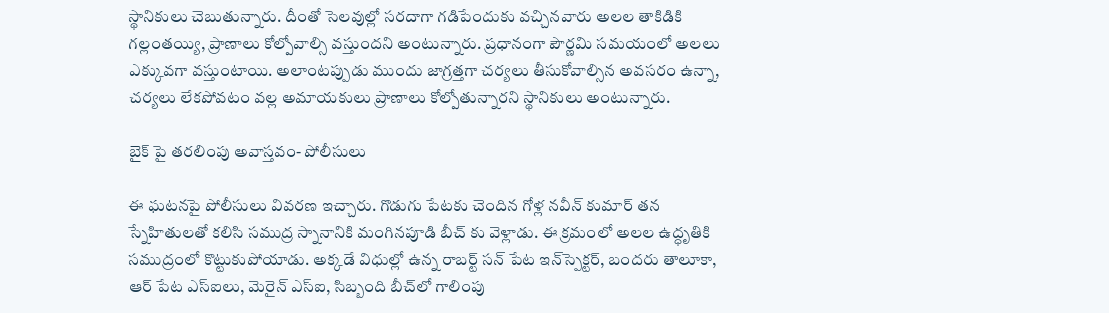స్థానికులు చెబుతున్నారు. దీంతో సెలవుల్లో సరదాగా గడిపేందుకు వచ్చినవారు అలల తాకిడికి గల్లంతయ్యి, ప్రాణాలు కోల్పోవాల్సి వస్తుందని అంటున్నారు. ప్రధానంగా పౌర్ణమి సమయంలో అలలు ఎక్కువగా వస్తుంటాయి. అలాంటప్పుడు ముందు జాగ్రత్తగా చర్యలు తీసుకోవాల్సిన అవసరం ఉన్నా, చర్యలు లేకపోవటం వల్ల అమాయకులు ప్రాణాలు కోల్పోతున్నారని స్థానికులు అంటున్నారు.

బైక్ పై తరలింపు అవాస్తవం- పోలీసులు

ఈ ఘటనపై పోలీసులు వివరణ ఇచ్చారు. గొడుగు పేటకు చెందిన గోళ్ల నవీన్ కుమార్ తన స్నేహితులతో కలిసి సముద్ర స్నానానికి మంగినపూడి బీచ్ కు వెళ్లాడు. ఈ క్రమంలో అలల ఉద్ధృతికి సముద్రంలో కొట్టుకుపోయాడు. అక్కడే విధుల్లో ఉన్న రాబర్ట్ సన్ పేట ఇన్‌స్పెక్టర్, బందరు తాలూకా, ఆర్ పేట ఎస్ఐలు, మెరైన్ ఎస్ఐ, సిబ్బంది బీచ్‌లో గాలింపు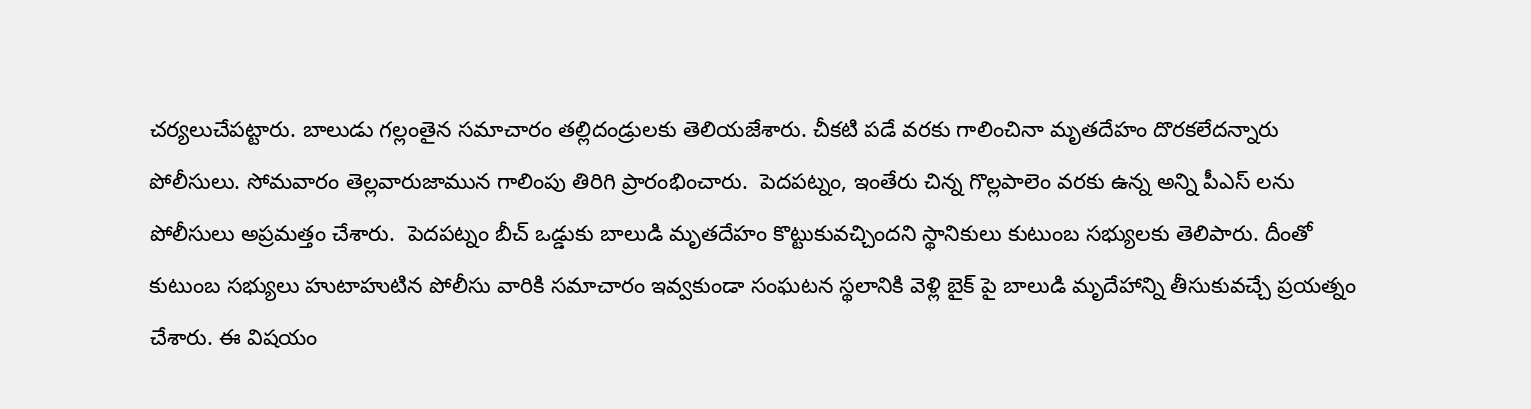చర్యలుచేపట్టారు. బాలుడు గల్లంతైన సమాచారం తల్లిదండ్రులకు తెలియజేశారు. చీకటి పడే వరకు గాలించినా మృతదేహం దొరకలేదన్నారు పోలీసులు. సోమవారం తెల్లవారుజామున గాలింపు తిరిగి ప్రారంభించారు.  పెదపట్నం, ఇంతేరు చిన్న గొల్లపాలెం వరకు ఉన్న అన్ని పీఎస్ లను పోలీసులు అప్రమత్తం చేశారు.  పెదపట్నం బీచ్ ఒడ్డుకు బాలుడి మృతదేహం కొట్టుకువచ్చిందని స్థానికులు కుటుంబ సభ్యులకు తెలిపారు. దీంతో కుటుంబ సభ్యులు హుటాహుటిన పోలీసు వారికి సమాచారం ఇవ్వకుండా సంఘటన స్థలానికి వెళ్లి బైక్ పై బాలుడి మృదేహాన్ని తీసుకువచ్చే ప్రయత్నం చేశారు. ఈ విషయం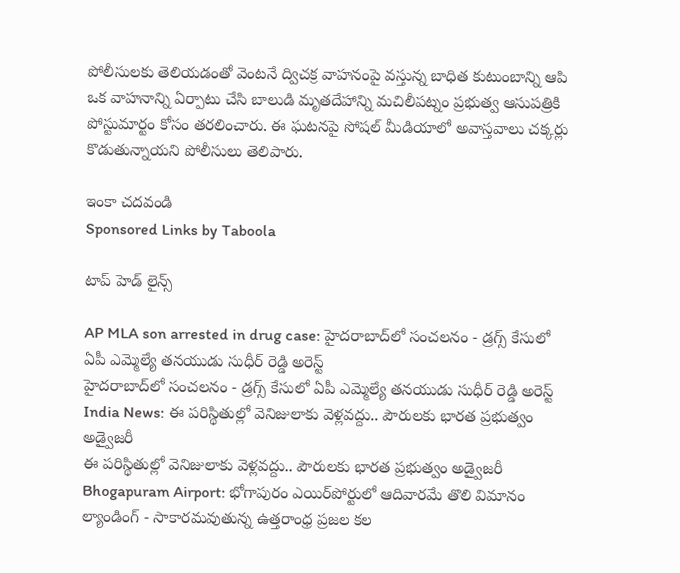పోలీసులకు తెలియడంతో వెంటనే ద్విచక్ర వాహనంపై వస్తున్న బాధిత కుటుంబాన్ని ఆపి ఒక వాహనాన్ని ఏర్పాటు చేసి బాలుడి మృతదేహాన్ని మచిలీపట్నం ప్రభుత్వ ఆసుపత్రికి పోస్టుమార్టం కోసం తరలించారు. ఈ ఘటనపై సోషల్ మీడియాలో అవాస్తవాలు చక్కర్లు కొడుతున్నాయని పోలీసులు తెలిపారు.

ఇంకా చదవండి
Sponsored Links by Taboola

టాప్ హెడ్ లైన్స్

AP MLA son arrested in drug case: హైదరాబాద్‌లో సంచలనం - డ్రగ్స్ కేసులో ఏపీ ఎమ్మెల్యే తనయుడు సుధీర్ రెడ్డి అరెస్ట్
హైదరాబాద్‌లో సంచలనం - డ్రగ్స్ కేసులో ఏపీ ఎమ్మెల్యే తనయుడు సుధీర్ రెడ్డి అరెస్ట్
India News: ఈ పరిస్థితుల్లో వెనిజులాకు వెళ్లవద్దు.. పౌరులకు భారత ప్రభుత్వం అడ్వైజరీ
ఈ పరిస్థితుల్లో వెనిజులాకు వెళ్లవద్దు.. పౌరులకు భారత ప్రభుత్వం అడ్వైజరీ
Bhogapuram Airport: భోగాపురం ఎయిర్‌పోర్టులో ఆదివారమే తొలి విమానం ల్యాండింగ్ - సాకారమవుతున్న ఉత్తరాంధ్ర ప్రజల కల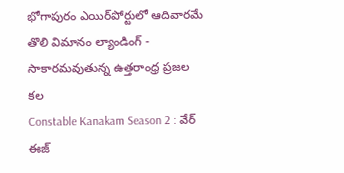భోగాపురం ఎయిర్‌పోర్టులో ఆదివారమే తొలి విమానం ల్యాండింగ్ - సాకారమవుతున్న ఉత్తరాంధ్ర ప్రజల కల
Constable Kanakam Season 2 : వేర్ ఈజ్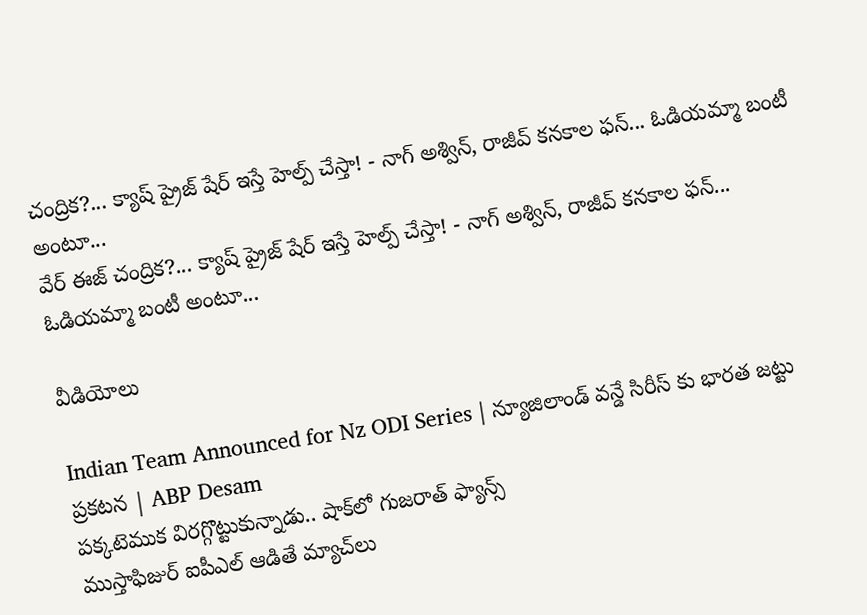చంద్రిక?... క్యాష్ ప్రైజ్ షేర్ ఇస్తే హెల్ప్ చేస్తా! - నాగ్ అశ్విన్, రాజీవ్ కనకాల ఫన్... ఓడియమ్మా బంటీ అంటూ...
వేర్ ఈజ్ చంద్రిక?... క్యాష్ ప్రైజ్ షేర్ ఇస్తే హెల్ప్ చేస్తా! - నాగ్ అశ్విన్, రాజీవ్ కనకాల ఫన్... ఓడియమ్మా బంటీ అంటూ...

వీడియోలు

Indian Team Announced for Nz ODI Series | న్యూజిలాండ్ వన్డే సిరీస్ కు భారత జట్టు ప్రకటన | ABP Desam
పక్కటెముక విరగ్గొట్టుకున్నాడు.. షాక్‌లో గుజరాత్ ఫ్యాన్స్
ముస్తాఫిజుర్‌ ఐపీఎల్ ఆడితే మ్యాచ్‌లు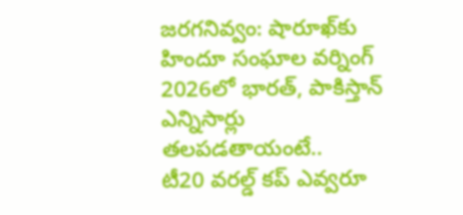జరగనివ్వం: షారూఖ్‌కు హిందూ సంఘాల వర్నింగ్
2026లో భారత్, పాకిస్తాన్ ఎన్నిసార్లు తలపడతాయంటే..
టీ20 వరల్డ్ కప్ ఎవ్వరూ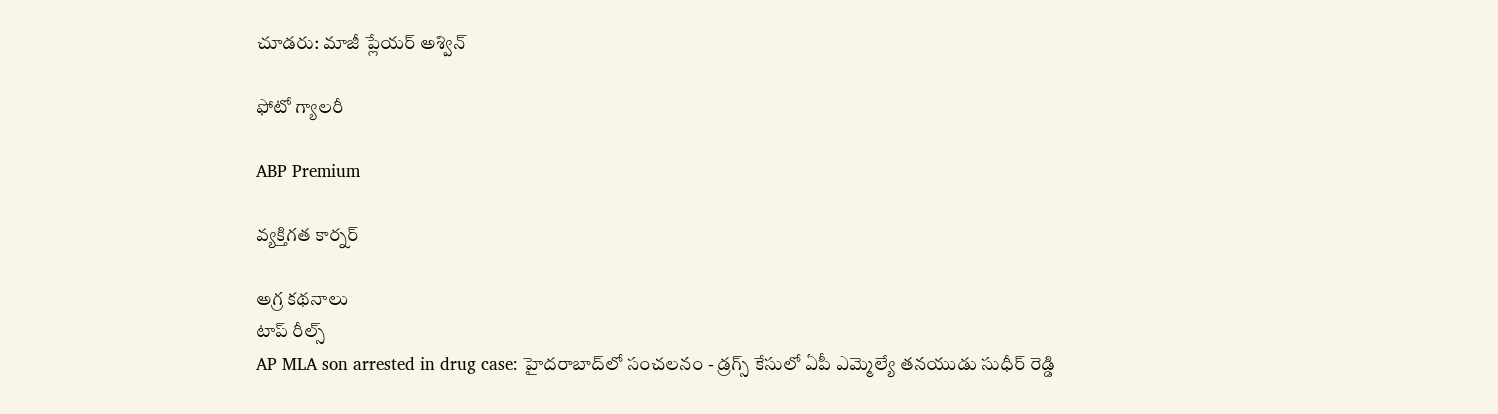చూడరు: మాజీ ప్లేయర్ అశ్విన్

ఫోటో గ్యాలరీ

ABP Premium

వ్యక్తిగత కార్నర్

అగ్ర కథనాలు
టాప్ రీల్స్
AP MLA son arrested in drug case: హైదరాబాద్‌లో సంచలనం - డ్రగ్స్ కేసులో ఏపీ ఎమ్మెల్యే తనయుడు సుధీర్ రెడ్డి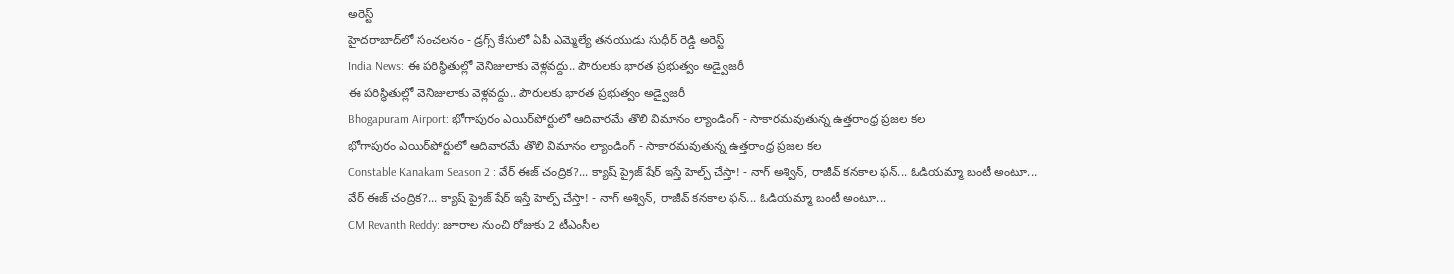అరెస్ట్
హైదరాబాద్‌లో సంచలనం - డ్రగ్స్ కేసులో ఏపీ ఎమ్మెల్యే తనయుడు సుధీర్ రెడ్డి అరెస్ట్
India News: ఈ పరిస్థితుల్లో వెనిజులాకు వెళ్లవద్దు.. పౌరులకు భారత ప్రభుత్వం అడ్వైజరీ
ఈ పరిస్థితుల్లో వెనిజులాకు వెళ్లవద్దు.. పౌరులకు భారత ప్రభుత్వం అడ్వైజరీ
Bhogapuram Airport: భోగాపురం ఎయిర్‌పోర్టులో ఆదివారమే తొలి విమానం ల్యాండింగ్ - సాకారమవుతున్న ఉత్తరాంధ్ర ప్రజల కల
భోగాపురం ఎయిర్‌పోర్టులో ఆదివారమే తొలి విమానం ల్యాండింగ్ - సాకారమవుతున్న ఉత్తరాంధ్ర ప్రజల కల
Constable Kanakam Season 2 : వేర్ ఈజ్ చంద్రిక?... క్యాష్ ప్రైజ్ షేర్ ఇస్తే హెల్ప్ చేస్తా! - నాగ్ అశ్విన్, రాజీవ్ కనకాల ఫన్... ఓడియమ్మా బంటీ అంటూ...
వేర్ ఈజ్ చంద్రిక?... క్యాష్ ప్రైజ్ షేర్ ఇస్తే హెల్ప్ చేస్తా! - నాగ్ అశ్విన్, రాజీవ్ కనకాల ఫన్... ఓడియమ్మా బంటీ అంటూ...
CM Revanth Reddy: జూరాల నుంచి రోజుకు 2 టీఎంసీల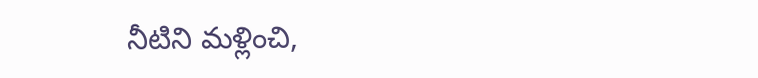నీటిని మళ్లించి,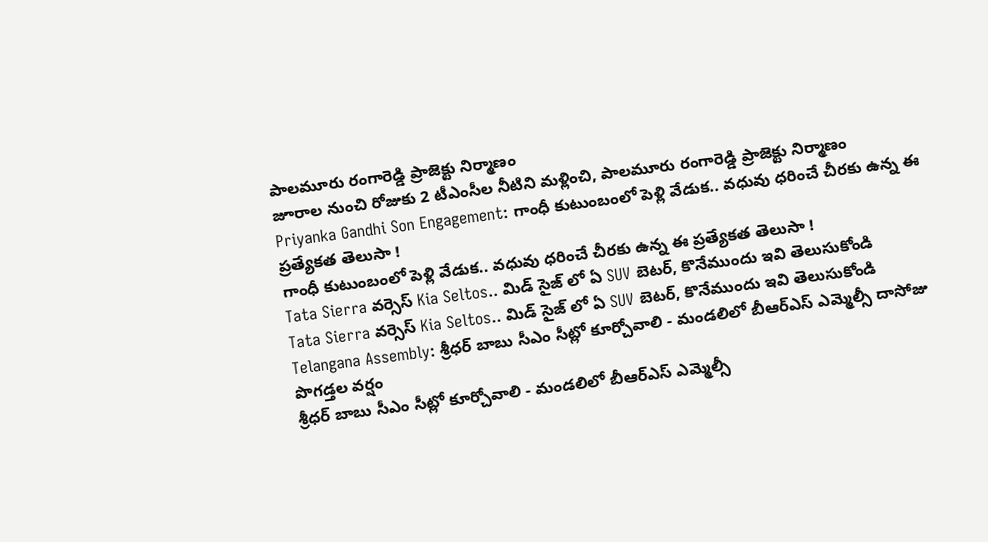పాలమూరు రంగారెడ్డి ప్రాజెక్టు నిర్మాణం
జూరాల నుంచి రోజుకు 2 టీఎంసీల నీటిని మళ్లించి, పాలమూరు రంగారెడ్డి ప్రాజెక్టు నిర్మాణం
Priyanka Gandhi Son Engagement: గాంధీ కుటుంబంలో పెళ్లి వేడుక.. వధువు ధరించే చీరకు ఉన్న ఈ ప్రత్యేకత తెలుసా !
గాంధీ కుటుంబంలో పెళ్లి వేడుక.. వధువు ధరించే చీరకు ఉన్న ఈ ప్రత్యేకత తెలుసా !
Tata Sierra వర్సెస్ Kia Seltos.. మిడ్ సైజ్ లో ఏ SUV బెటర్, కొనేముందు ఇవి తెలుసుకోండి
Tata Sierra వర్సెస్ Kia Seltos.. మిడ్ సైజ్ లో ఏ SUV బెటర్, కొనేముందు ఇవి తెలుసుకోండి
Telangana Assembly: శ్రీధర్ బాబు సీఎం సీట్లో కూర్చోవాలి - మండలిలో బీఆర్ఎస్ ఎమ్మెల్సీ దాసోజు పొగడ్తల వర్షం
శ్రీధర్ బాబు సీఎం సీట్లో కూర్చోవాలి - మండలిలో బీఆర్ఎస్ ఎమ్మెల్సీ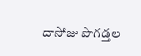దాసోజు పొగడ్తల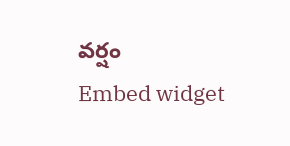వర్షం
Embed widget